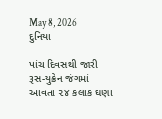May 8, 2026
દુનિયા

પાંચ દિવસથી જારી રૂસ-યુક્રેન જંગમાં આવતા ૨૪ કલાક ઘણા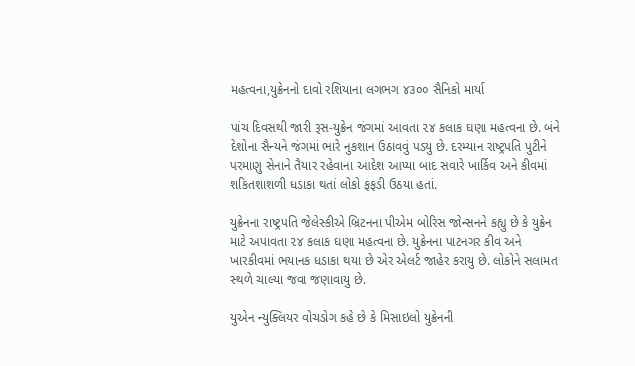મહત્‍વના,યુક્રેનનો દાવો રશિયાના લગભગ ૪૩૦૦ સૈનિકો માર્યા

પાંચ દિવસથી જારી રૂસ-યુક્રેન જંગમાં આવતા ૨૪ કલાક ઘણા મહત્‍વના છે. બંને દેશોના સૈન્‍યને જંગમાં ભારે નુકશાન ઉઠાવવું પડયુ છે. દરમ્‍યાન રાષ્‍ટ્રપતિ પુટીને પરમાણુ સેનાને તૈયાર રહેવાના આદેશ આપ્‍યા બાદ સવારે ખાર્કિવ અને કીવમાં શકિતશાશળી ધડાકા થતાં લોકો ફફડી ઉઠયા હતાં.

યુક્રેનના રાષ્‍ટ્રપતિ જેલેસ્‍કીએ બ્રિટનના પીએમ બોરિસ જોન્‍સનને કહ્યુ છે કે યુક્રેન માટે અપાવતા ૨૪ કલાક ઘણા મહત્‍વના છે. યુક્રેનના પાટનગર કીવ અને ખારકીવમાં ભયાનક ધડાકા થયા છે એર એલર્ટ જાહેર કરાયુ છે. લોકોને સલામત સ્‍થળે ચાલ્‍યા જવા જણાવાયુ છે.

યુએન ન્‍યુક્‍લિયર વોચડોગ કહે છે કે મિસાઇલો યુક્રેનની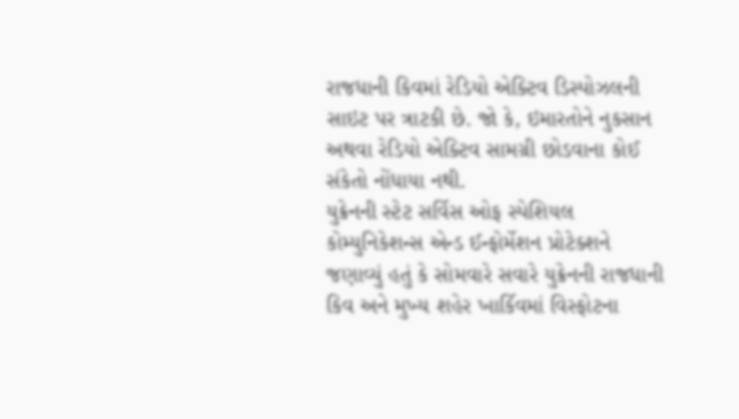રાજધાની કિવમાં રેડિયો એક્‍ટિવ ડિસ્‍પોઝલની સાઇટ પર ત્રાટકી છે. જો કે, ઇમારતોને નુકસાન અથવા રેડિયો એક્‍ટિવ સામગ્રી છોડવાના કોઈ સંકેતો નોંધાયા નથી.
યુક્રેનની સ્‍ટેટ સર્વિસ ઓફ સ્‍પેશિયલ કોમ્‍યુનિકેશન્‍સ એન્‍ડ ઈન્‍ફોર્મેશન પ્રોટેક્‍શને જણાવ્‍યું હતું કે સોમવારે સવારે યુક્રેનની રાજધાની કિવ અને મુખ્‍ય શહેર ખાર્કિવમાં વિસ્‍ફોટના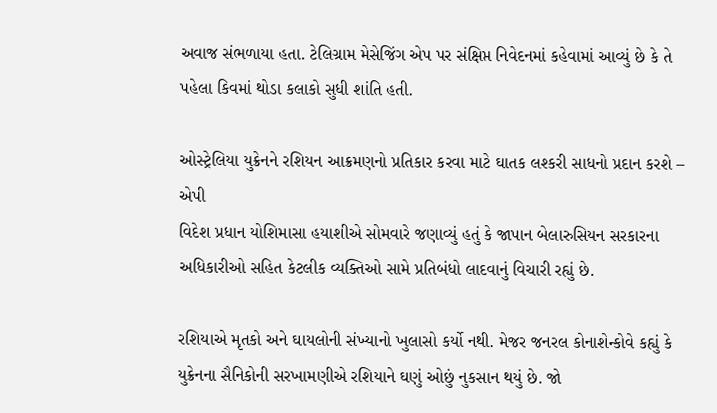અવાજ સંભળાયા હતા. ટેલિગ્રામ મેસેજિંગ એપ પર સંક્ષિપ્ત નિવેદનમાં કહેવામાં આવ્‍યું છે કે તે પહેલા કિવમાં થોડા કલાકો સુધી શાંતિ હતી.

ઓસ્‍ટ્રેલિયા યુક્રેનને રશિયન આક્રમણનો પ્રતિકાર કરવા માટે ઘાતક લશ્‍કરી સાધનો પ્રદાન કરશે – એપી
વિદેશ પ્રધાન યોશિમાસા હયાશીએ સોમવારે જણાવ્‍યું હતું કે જાપાન બેલારુસિયન સરકારના અધિકારીઓ સહિત કેટલીક વ્‍યક્‍તિઓ સામે પ્રતિબંધો લાદવાનું વિચારી રહ્યું છે.

રશિયાએ મૃતકો અને ઘાયલોની સંખ્યાનો ખુલાસો કર્યો નથી. મેજર જનરલ કોનાશેન્કોવે કહ્યું કે યુક્રેનના સૈનિકોની સરખામણીએ રશિયાને ઘણું ઓછું નુકસાન થયું છે. જો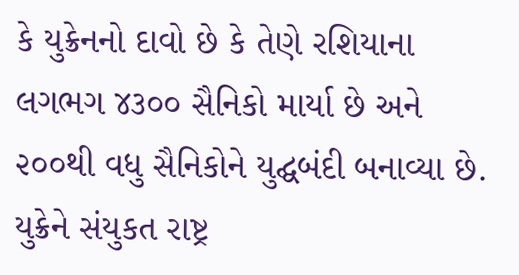કે યુક્રેનનો દાવો છે કે તેણે રશિયાના લગભગ ૪૩૦૦ સૈનિકો માર્યા છે અને ૨૦૦થી વધુ સૈનિકોને યુદ્ઘબંદી બનાવ્યા છે. યુક્રેને સંયુકત રાષ્ટ્ર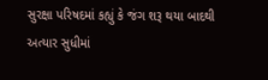સુરક્ષા પરિષદમાં કહ્યું કે જંગ શરૂ થયા બાદથી અત્યાર સુધીમાં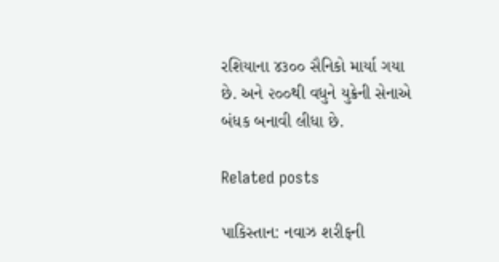રશિયાના ૪૩૦૦ સૈનિકો માર્યા ગયા છે. અને ૨૦૦થી વધુને યુક્રેની સેનાએ બંધક બનાવી લીધા છે.

Related posts

પાકિસ્તાન: નવાઝ શરીફની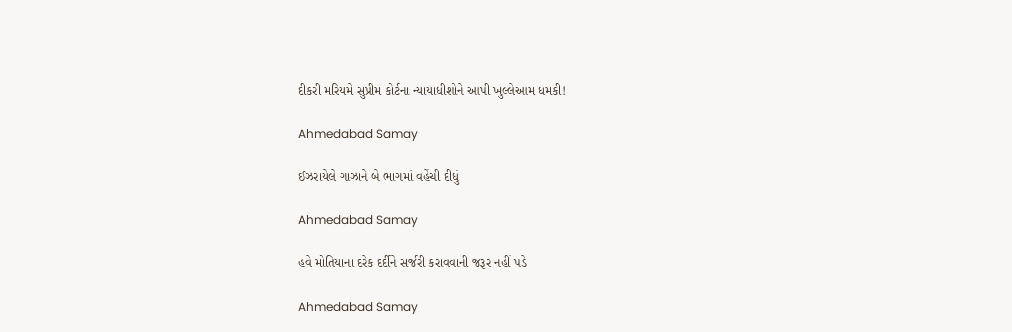દીકરી મરિયમે સુપ્રીમ કોર્ટના ન્યાયાધીશોને આપી ખુલ્લેઆમ ધમકી!

Ahmedabad Samay

ઈઝરાયેલે ગાઝાને બે ભાગમાં વહેંચી દીધું

Ahmedabad Samay

હવે મોતિયાના દરેક દર્દીને સર્જરી કરાવવાની જરૂર નહીં પડે

Ahmedabad Samay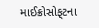માઈક્રોસોફ્‌ટના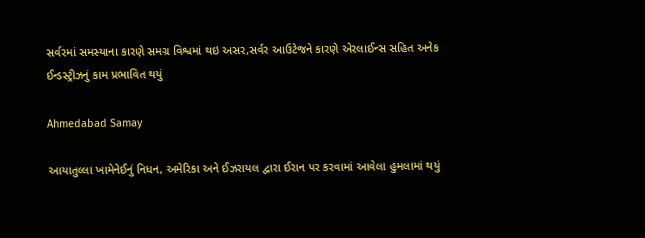સર્વરમાં સમસ્‍યાના કારણે સમગ્ર વિશ્વમાં થઇ અસર,સર્વર આઉટેજને કારણે એરલાઈન્‍સ સહિત અનેક ઈન્‍ડસ્‍ટ્રીઝનું કામ પ્રભાવિત થયું

Ahmedabad Samay

આયાતુલ્લા ખામેનેઈનું નિધન, અમેરિકા અને ઈઝરાયલ દ્વારા ઈરાન પર કરવામાં આવેલા હુમલામાં થયું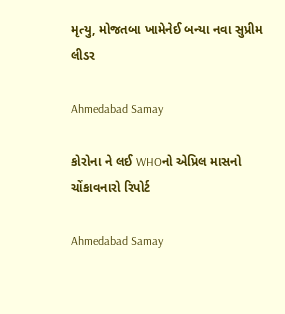મૃત્યુ, મોજતબા ખામેનેઈ બન્યા નવા સુપ્રીમ લીડર

Ahmedabad Samay

કોરોના ને લઈ WHOનો એપ્રિલ માસનો ચોંકાવનારો રિપોર્ટ

Ahmedabad Samay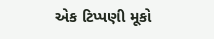એક ટિપ્પણી મૂકો